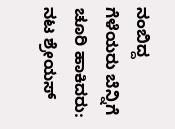ನಂಬಿದ್ದ ಗೆಳೆಯರು ಬೆನ್ನಿಗೆ ಚೂರಿ ಹಾಕಿದರು: ನಟ ಶ್ರೇಯಸ್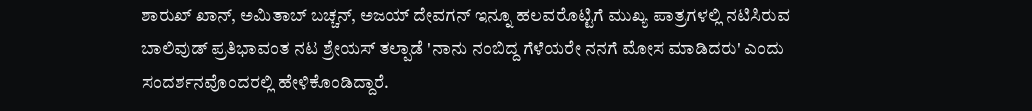ಶಾರುಖ್ ಖಾನ್, ಅಮಿತಾಬ್ ಬಚ್ಚನ್, ಅಜಯ್ ದೇವಗನ್ ಇನ್ನೂ ಹಲವರೊಟ್ಟಿಗೆ ಮುಖ್ಯ ಪಾತ್ರಗಳಲ್ಲಿ ನಟಿಸಿರುವ ಬಾಲಿವುಡ್ ಪ್ರತಿಭಾವಂತ ನಟ ಶ್ರೇಯಸ್ ತಲ್ಪಾಡೆ 'ನಾನು ನಂಬಿದ್ದ ಗೆಳೆಯರೇ ನನಗೆ ಮೋಸ ಮಾಡಿದರು' ಎಂದು ಸಂದರ್ಶನವೊಂದರಲ್ಲಿ ಹೇಳಿಕೊಂಡಿದ್ದಾರೆ.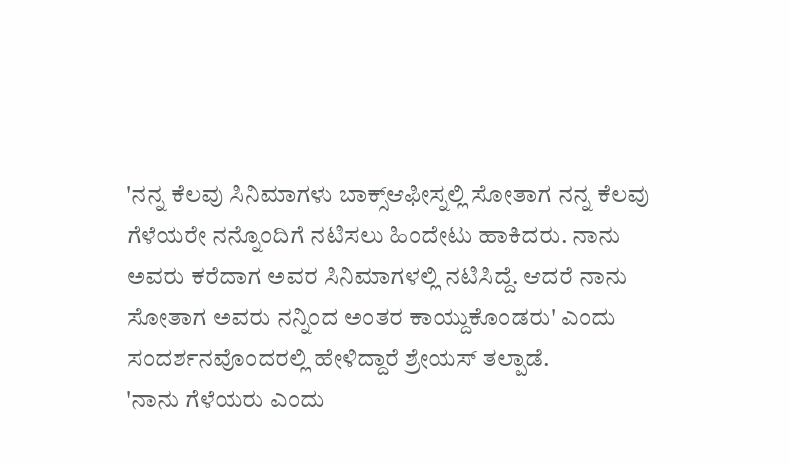'ನನ್ನ ಕೆಲವು ಸಿನಿಮಾಗಳು ಬಾಕ್ಸ್ಆಫೀಸ್ನಲ್ಲಿ ಸೋತಾಗ ನನ್ನ ಕೆಲವು ಗೆಳೆಯರೇ ನನ್ನೊಂದಿಗೆ ನಟಿಸಲು ಹಿಂದೇಟು ಹಾಕಿದರು. ನಾನು ಅವರು ಕರೆದಾಗ ಅವರ ಸಿನಿಮಾಗಳಲ್ಲಿ ನಟಿಸಿದ್ದೆ. ಆದರೆ ನಾನು ಸೋತಾಗ ಅವರು ನನ್ನಿಂದ ಅಂತರ ಕಾಯ್ದುಕೊಂಡರು' ಎಂದು ಸಂದರ್ಶನವೊಂದರಲ್ಲಿ ಹೇಳಿದ್ದಾರೆ ಶ್ರೇಯಸ್ ತಲ್ಪಾಡೆ.
'ನಾನು ಗೆಳೆಯರು ಎಂದು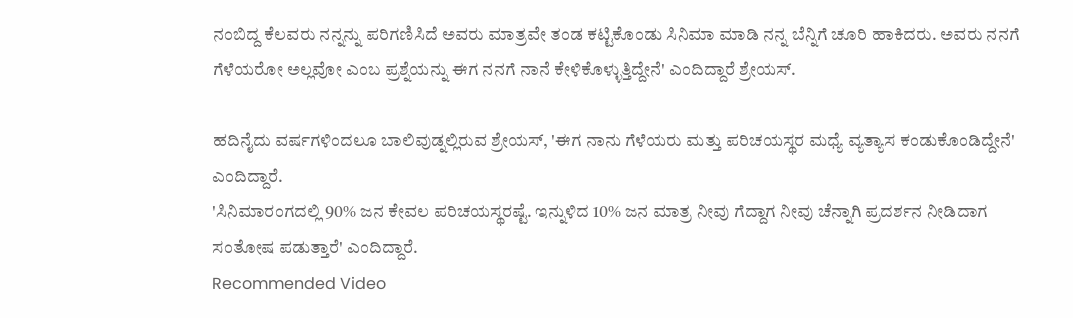ನಂಬಿದ್ದ ಕೆಲವರು ನನ್ನನ್ನು ಪರಿಗಣಿಸಿದೆ ಅವರು ಮಾತ್ರವೇ ತಂಡ ಕಟ್ಟಿಕೊಂಡು ಸಿನಿಮಾ ಮಾಡಿ ನನ್ನ ಬೆನ್ನಿಗೆ ಚೂರಿ ಹಾಕಿದರು. ಅವರು ನನಗೆ ಗೆಳೆಯರೋ ಅಲ್ಲವೋ ಎಂಬ ಪ್ರಶ್ನೆಯನ್ನು ಈಗ ನನಗೆ ನಾನೆ ಕೇಳಿಕೊಳ್ಳುತ್ತಿದ್ದೇನೆ' ಎಂದಿದ್ದಾರೆ ಶ್ರೇಯಸ್.

ಹದಿನೈದು ವರ್ಷಗಳಿಂದಲೂ ಬಾಲಿವುಡ್ನಲ್ಲಿರುವ ಶ್ರೇಯಸ್, 'ಈಗ ನಾನು ಗೆಳೆಯರು ಮತ್ತು ಪರಿಚಯಸ್ಥರ ಮಧ್ಯೆ ವ್ಯತ್ಯಾಸ ಕಂಡುಕೊಂಡಿದ್ದೇನೆ' ಎಂದಿದ್ದಾರೆ.
'ಸಿನಿಮಾರಂಗದಲ್ಲಿ 90% ಜನ ಕೇವಲ ಪರಿಚಯಸ್ಥರಷ್ಟೆ. ಇನ್ನುಳಿದ 10% ಜನ ಮಾತ್ರ ನೀವು ಗೆದ್ದಾಗ ನೀವು ಚೆನ್ನಾಗಿ ಪ್ರದರ್ಶನ ನೀಡಿದಾಗ ಸಂತೋಷ ಪಡುತ್ತಾರೆ' ಎಂದಿದ್ದಾರೆ.
Recommended Video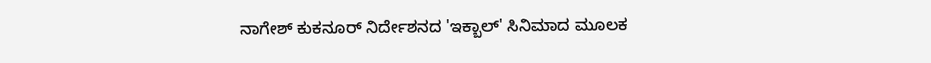ನಾಗೇಶ್ ಕುಕನೂರ್ ನಿರ್ದೇಶನದ 'ಇಕ್ಬಾಲ್' ಸಿನಿಮಾದ ಮೂಲಕ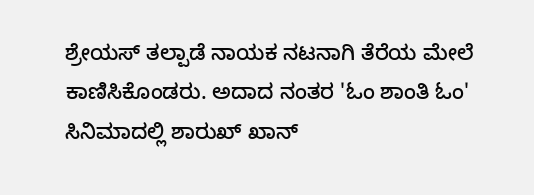ಶ್ರೇಯಸ್ ತಲ್ಪಾಡೆ ನಾಯಕ ನಟನಾಗಿ ತೆರೆಯ ಮೇಲೆ ಕಾಣಿಸಿಕೊಂಡರು. ಅದಾದ ನಂತರ 'ಓಂ ಶಾಂತಿ ಓಂ' ಸಿನಿಮಾದಲ್ಲಿ ಶಾರುಖ್ ಖಾನ್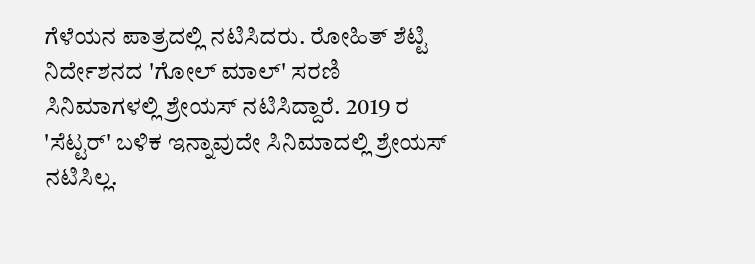ಗೆಳೆಯನ ಪಾತ್ರದಲ್ಲಿ ನಟಿಸಿದರು. ರೋಹಿತ್ ಶೆಟ್ಟಿ ನಿರ್ದೇಶನದ 'ಗೋಲ್ ಮಾಲ್' ಸರಣಿ ಸಿನಿಮಾಗಳಲ್ಲಿ ಶ್ರೇಯಸ್ ನಟಿಸಿದ್ದಾರೆ. 2019 ರ 'ಸೆಟ್ಟರ್' ಬಳಿಕ ಇನ್ನಾವುದೇ ಸಿನಿಮಾದಲ್ಲಿ ಶ್ರೇಯಸ್ ನಟಿಸಿಲ್ಲ.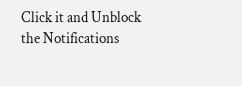Click it and Unblock the Notifications